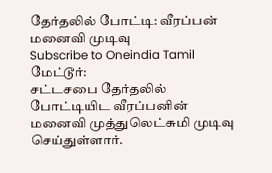தேர்தலில் போட்டி: வீரப்பன் மனைவி முடிவு
Subscribe to Oneindia Tamil
மேட்டூர்:
சட்டசபை தேர்தலில் போட்டியிட வீரப்பனின் மனைவி முத்துலெட்சுமி முடிவு செய்துள்ளார்.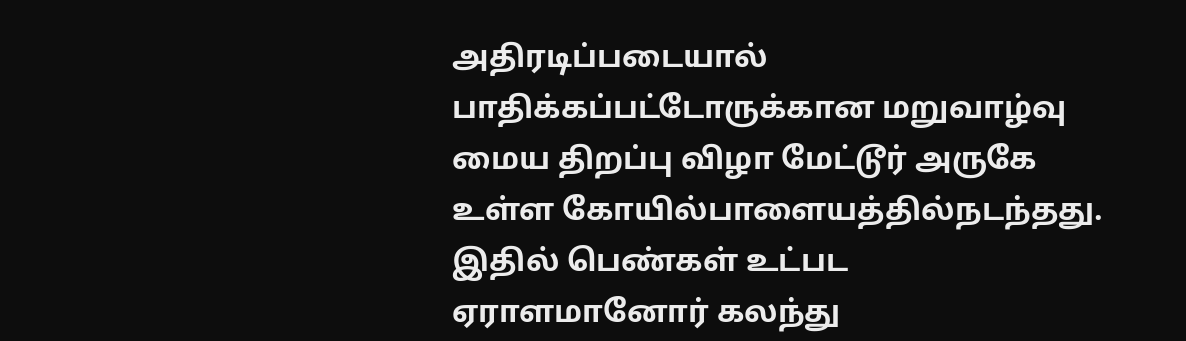அதிரடிப்படையால் பாதிக்கப்பட்டோருக்கான மறுவாழ்வு மைய திறப்பு விழா மேட்டூர் அருகே உள்ள கோயில்பாளையத்தில்நடந்தது. இதில் பெண்கள் உட்பட ஏராளமானோர் கலந்து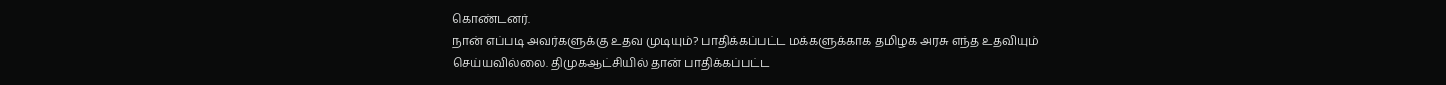கொண்டனர்.
நான் எப்படி அவர்களுக்கு உதவ முடியும்? பாதிக்கப்பட்ட மக்களுக்காக தமிழக அரசு எந்த உதவியும் செய்யவில்லை. திமுகஆட்சியில் தான் பாதிக்கப்பட்ட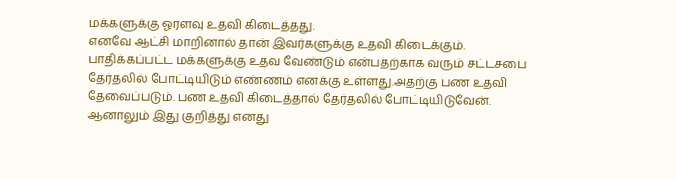மக்களுக்கு ஓரளவு உதவி கிடைத்தது.
எனவே ஆட்சி மாறினால் தான் இவர்களுக்கு உதவி கிடைக்கும்.
பாதிக்கப்பட்ட மக்களுக்கு உதவ வேண்டும் என்பதற்காக வரும் சட்டசபை தேர்தலில் போட்டியிடும் எண்ணம் எனக்கு உள்ளது.அதற்கு பண உதவி தேவைப்படும். பண உதவி கிடைத்தால் தேர்தலில் போட்டியிடுவேன்.
ஆனாலும் இது குறித்து எனது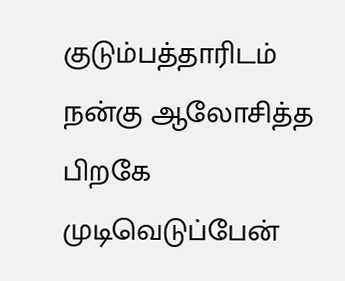குடும்பத்தாரிடம் நன்கு ஆலோசித்த பிறகே முடிவெடுப்பேன்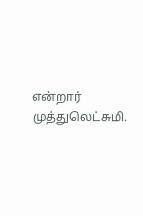என்றார் முத்துலெட்சுமி.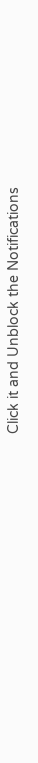Click it and Unblock the Notifications